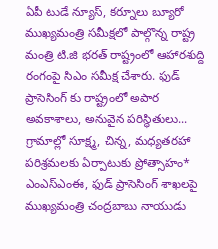ఏపీ టుడే న్యూస్, కర్నూలు బ్యూరో ముఖ్యమంత్రి సమీక్షలో పాల్గొన్న రాష్ట్ర మంత్రి టి.జి భరత్ రాష్ట్రంలో ఆహారశుద్ది రంగంపై సిఎం సమీక్ష చేశారు. ఫుడ్ ప్రాసెసింగ్ కు రాష్ట్రంలో అపార అవకాశాలు, అనువైన పరిస్థితులు...
గ్రామాల్లో సూక్ష్మ, చిన్న, మధ్యతరహా పరిశ్రమలకు ఏర్పాటుకు ప్రోత్సాహం* ఎంఎస్ఎంఈ, ఫుడ్ ప్రాసెసింగ్ శాఖలపై ముఖ్యమంత్రి చంద్రబాబు నాయుడు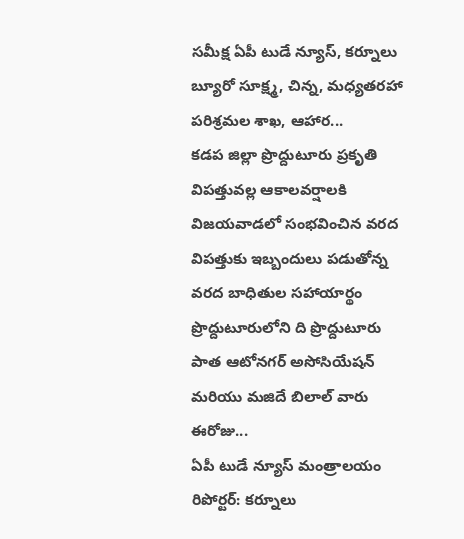సమీక్ష ఏపీ టుడే న్యూస్, కర్నూలు బ్యూరో సూక్ష్మ, చిన్న, మధ్యతరహా పరిశ్రమల శాఖ, ఆహార...
కడప జిల్లా ప్రొద్దుటూరు ప్రకృతి విపత్తువల్ల ఆకాలవర్షాలకి విజయవాడలో సంభవించిన వరద విపత్తుకు ఇబ్బందులు పడుతోన్న వరద బాధితుల సహాయార్థం ప్రొద్దుటూరులోని ది ప్రొద్దుటూరు పాత ఆటోనగర్ అసోసియేషన్ మరియు మజిదే బిలాల్ వారు ఈరోజు...
ఏపీ టుడే న్యూస్ మంత్రాలయం రిపోర్టర్: కర్నూలు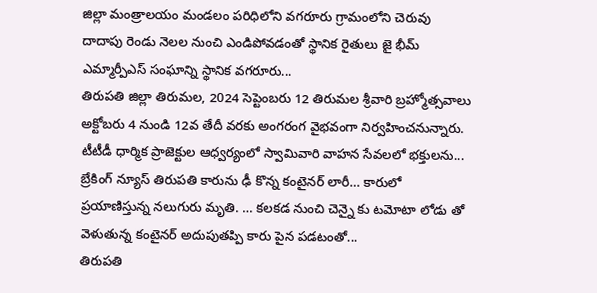జిల్లా మంత్రాలయం మండలం పరిధిలోని వగరూరు గ్రామంలోని చెరువు దాదాపు రెండు నెలల నుంచి ఎండిపోవడంతో స్థానిక రైతులు జై భీమ్ ఎమ్మార్పీఎస్ సంఘాన్ని స్థానిక వగరూరు...
తిరుపతి జిల్లా తిరుమల, 2024 సెప్టెంబరు 12 తిరుమల శ్రీవారి బ్రహ్మోత్సవాలు అక్టోబరు 4 నుండి 12వ తేదీ వరకు అంగరంగ వైభవంగా నిర్వహించనున్నారు. టీటీడీ ధార్మిక ప్రాజెక్టుల ఆధ్వర్యంలో స్వామివారి వాహన సేవలలో భక్తులను...
బ్రేకింగ్ న్యూస్ తిరుపతి కారును ఢీ కొన్న కంటైనర్ లారీ… కారులో ప్రయాణిస్తున్న నలుగురు మృతి. … కలకడ నుంచి చెన్నై కు టమోటా లోడు తో వెళుతున్న కంటైనర్ అదుపుతప్పి కారు పైన పడటంతో...
తిరుపతి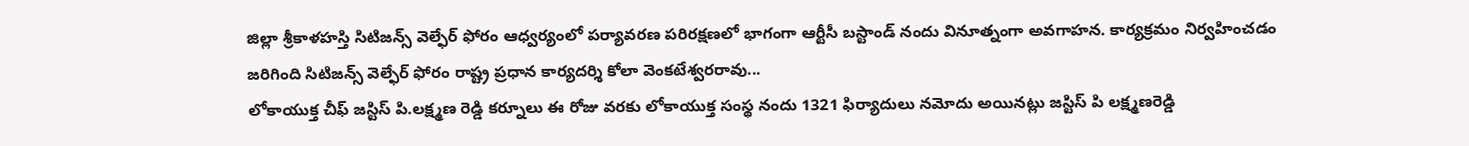జిల్లా శ్రీకాళహస్తి సిటిజన్స్ వెల్ఫేర్ ఫోరం ఆధ్వర్యంలో పర్యావరణ పరిరక్షణలో భాగంగా ఆర్టీసీ బస్టాండ్ నందు వినూత్నంగా అవగాహన. కార్యక్రమం నిర్వహించడం జరిగింది సిటిజన్స్ వెల్ఫేర్ ఫోరం రాష్ట్ర ప్రధాన కార్యదర్శి కోలా వెంకటేశ్వరరావు...
లోకాయుక్త చీఫ్ జస్టిస్ పి.లక్ష్మణ రెడ్డి కర్నూలు ఈ రోజు వరకు లోకాయుక్త సంస్థ నందు 1321 ఫిర్యాదులు నమోదు అయినట్లు జస్టిస్ పి లక్ష్మణరెడ్డి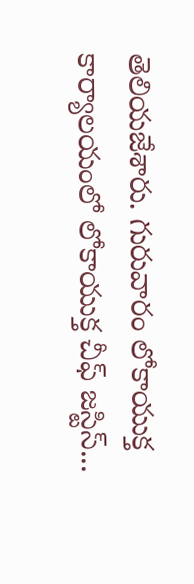తెలియజేశారు. గురువారం లోకాయుక్త కార్యాలయంలో లోకాయుక్త చీఫ్ జస్టిస్...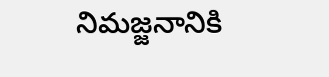నిమజ్జనానికి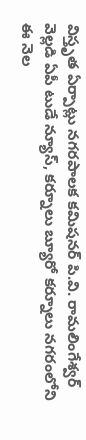విస్తృత ఏర్పాట్లు నగరపాలక కమిషనర్ పి.వి. రామలింగేశ్వర్ వెల్లడి ఏపీ టుడే న్యూస్, కర్నూలు బ్యూరో కర్నూలు నగరంలోని ఈ నెల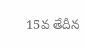15వ తేదీన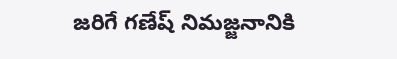జరిగే గణేష్ నిమజ్జనానికి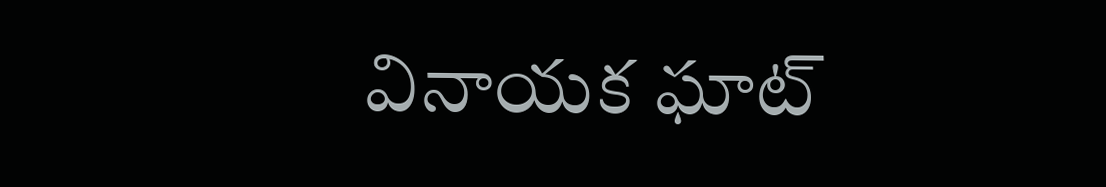వినాయక ఘాట్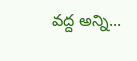వద్ద అన్ని...